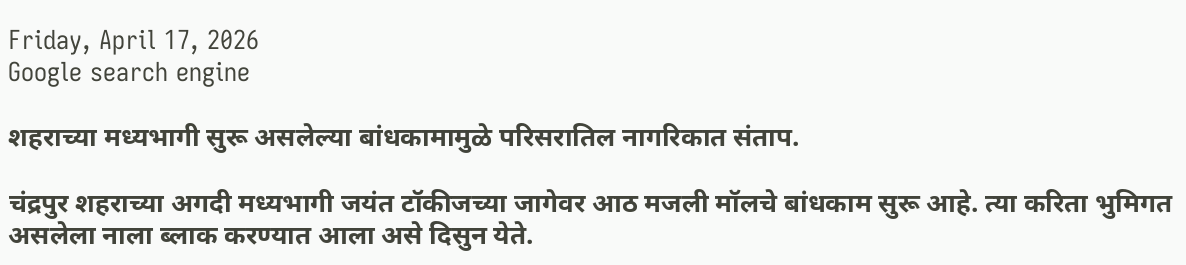Friday, April 17, 2026
Google search engine

शहराच्या मध्यभागी सुरू असलेल्या बांधकामामुळे परिसरातिल नागरिकात संताप.

चंद्रपुर शहराच्या अगदी मध्यभागी जयंत टॉकीजच्या जागेवर आठ मजली मॉलचे बांधकाम सुरू आहे. त्या करिता भुमिगत असलेला नाला ब्लाक करण्यात आला असे दिसुन येते.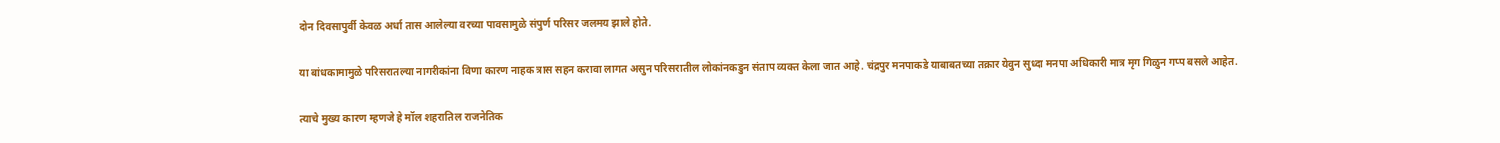दोन दिवसापुर्वी केवळ अर्धा तास आलेल्या वरच्या पावसामुळे संपुर्ण परिसर जलमय झाले होते.

या बांधकामामुळे परिसरातल्या नागरीकांना विणा कारण नाहक त्रास सहन करावा लागत असुन परिसरातील लोकांनकडुन संताप व्यक्त केला जात आहे. चंद्रपुर मनपाकडे याबाबतच्या तक्रार येवुन सुध्दा मनपा अधिकारी मात्र मृग गिळुन गप्प बसले आहेत.

त्याचे मुख्य कारण म्हणजे हे मॉल शहरातिल राजनेतिक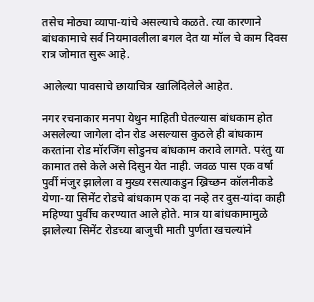तसेच मोठ्या व्यापा-यांचे असल्याचे कळते. त्या कारणाने बांधकामाचे सर्व नियमावलीला बगल देत या मॉल चे काम दिवस रात्र जोमात सुरू आहे.

आलेल्या पावसाचे छायाचित्र खालिदिलेले आहेत.

नगर रचनाकार मनपा येथुन माहिती घेतल्यास बांधकाम होत असलेल्या जागेला दोन रोड असल्यास कुठले ही बांधकाम करतांना रोड मॉरजिंग सोडुनच बांधकाम करावे लागते. परंतु या कामात तसे केले असे दिसुन येत नाही. जवळ पास एक वर्षा पुर्वी मंजुर झालेला व मुख्य रसत्याकडुन ख्रिच्छन कॉलनीकडे येणा-या सिमेंट रोडचे बांधकाम एक दा नव्हे तर दुस-यांदा काही महिण्या पुर्वीच करण्यात आले होते. मात्र या बांधकामामुळे झालेल्या सिमेंट रोडच्या बाजुची माती पुर्णता खचल्यांने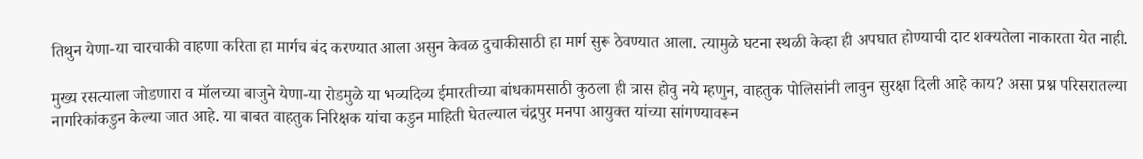तिथुन येणा-या चारचाकी वाहणा करिता हा मार्गच बंद करण्यात आला असुन केवळ दुचाकीसाठी हा मार्ग सुरू ठेवण्यात आला. त्यामुळे घटना स्थळी केव्हा ही अपघात होण्याची दाट शक्यतेला नाकारता येत नाही.

मुख्य रसत्याला जोडणारा व मॉलच्या बाजुने येणा-या रोडमुळे या भव्यदिव्य ईमारतीच्या बांधकामसाठी कुठला ही त्रास होवु नये म्हणुन, वाहतुक पोलिसांनी लावुन सुरक्षा दिली आहे काय? असा प्रश्न परिसरातल्या नागरिकांकडुन केल्या जात आहे. या बाबत वाहतुक निरिक्षक यांचा कडुन माहिती घेतल्याल चंद्रपुर मनपा आयुक्त यांच्या सांगण्यावरून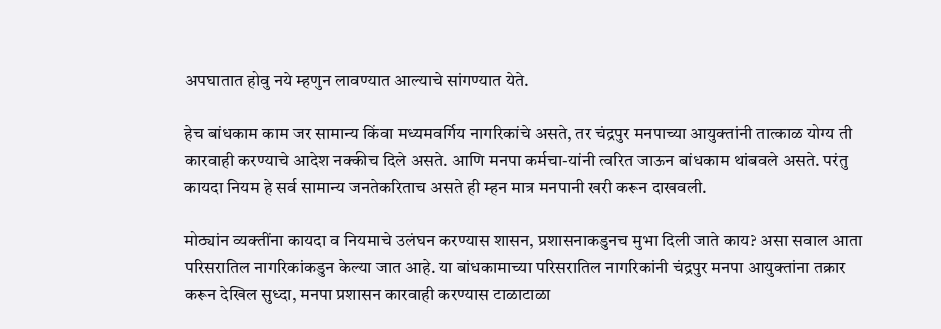अपघातात होवु नये म्हणुन लावण्यात आल्याचे सांगण्यात येते.

हेच बांधकाम काम जर सामान्य किंवा मध्यमवर्गिय नागरिकांचे असते, तर चंद्रपुर मनपाच्या आयुक्तांनी तात्काळ योग्य ती कारवाही करण्याचे आदेश नक्कीच दिले असते. आणि मनपा कर्मचा-यांनी त्वरित जाऊन बांधकाम थांबवले असते. परंतु कायदा नियम हे सर्व सामान्य जनतेकरिताच असते ही म्हन मात्र मनपानी खरी करून दाखवली.

मोठ्यांन व्यक्तींना कायदा व नियमाचे उलंघन करण्यास शासन, प्रशासनाकडुनच मुभा दिली जाते काय? असा सवाल आता परिसरातिल नागरिकांकडुन केल्या जात आहे. या बांधकामाच्या परिसरातिल नागरिकांनी चंद्रपुर मनपा आयुक्तांना तक्रार करून देखिल सुध्दा, मनपा प्रशासन कारवाही करण्यास टाळाटाळा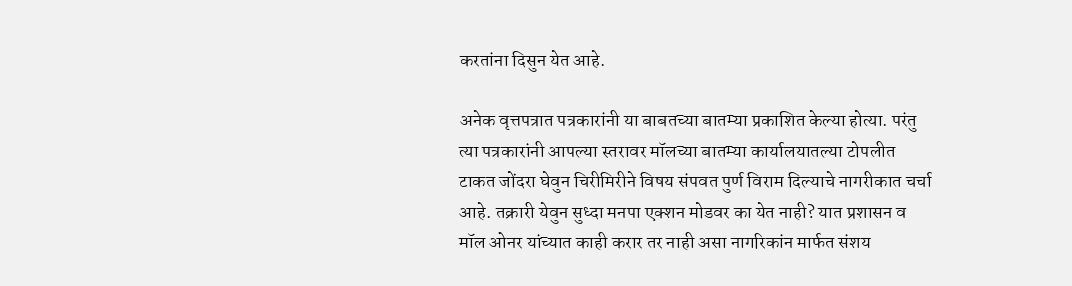करतांना दिसुन येत आहे.

अनेक वृत्तपत्रात पत्रकारांनी या बाबतच्या बातम्या प्रकाशित केल्या होत्या. परंतु त्या पत्रकारांनी आपल्या स्तरावर मॉलच्या बातम्या कार्यालयातल्या टोपलीत टाकत जोंदरा घेवुन चिरीमिरीने विषय संपवत पुर्ण विराम दिल्याचे नागरीकात चर्चा आहे. तक्रारी येवुन सुध्दा मनपा एक्शन मोडवर का येत नाही? यात प्रशासन व मॉल ओनर यांच्यात काही करार तर नाही असा नागरिकांन मार्फत संशय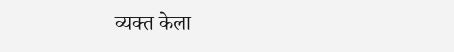व्यक्त केला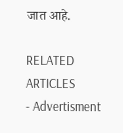जात आहे.

RELATED ARTICLES
- Advertisment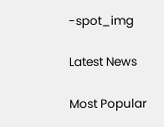-spot_img

Latest News

Most Popular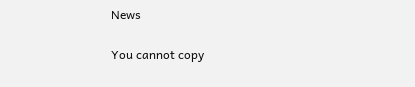News

You cannot copy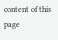content of this page